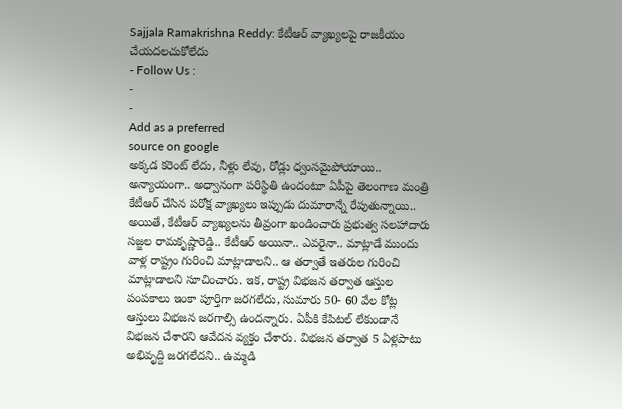Sajjala Ramakrishna Reddy: కేటీఆర్ వ్యాఖ్యలపై రాజకీయం చేయదలచుకోలేదు
- Follow Us :
-
-
Add as a preferred
source on google
అక్కడ కరెంట్ లేదు, నీళ్లు లేవు, రోడ్లు ధ్వంసమైపోయాయి.. అన్యాయంగా.. అధ్వానంగా పరిస్థితి ఉందంటూ ఏపీపై తెలంగాణ మంత్రి కేటీఆర్ చేసిన పరోక్ష వ్యాఖ్యలు ఇప్పుడు దుమారాన్నే రేపుతున్నాయి.. అయితే, కేటీఆర్ వ్యాఖ్యలను తీవ్రంగా ఖండించారు ప్రభుత్వ సలహాదారు సజ్జల రామకృష్ణారెడ్డి.. కేటీఆర్ అయినా.. ఎవరైనా.. మాట్లాడే ముందు వాళ్ల రాష్ట్రం గురించి మాట్లాడాలని.. ఆ తర్వాతే ఇతరుల గురించి మాట్లాడాలని సూచించారు. ఇక, రాష్ట్ర విభజన తర్వాత ఆస్తుల పంపకాలు ఇంకా పూర్తిగా జరగలేదు, సుమారు 50- 60 వేల కోట్ల ఆస్తులు విభజన జరగాల్సి ఉందన్నారు. ఏపీకి కేపిటల్ లేకుండానే విభజన చేశారని ఆవేదన వ్యక్తం చేశారు. విభజన తర్వాత 5 ఏళ్లపాటు అభివృద్ది జరగలేదని.. ఉమ్మడి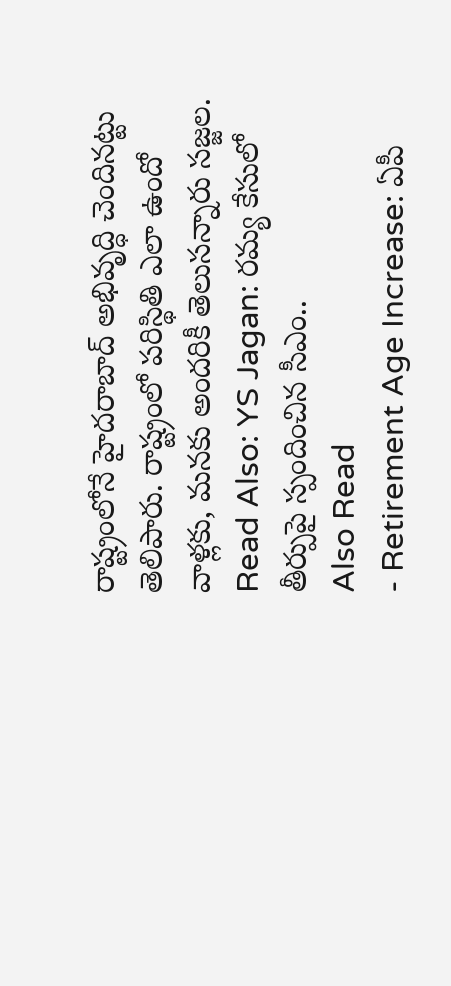రాష్ట్రంలోనే హైదరాబాద్ అభివృద్ధి చెందినట్టు తెలిపారు. రాష్ట్రంలో పరిస్థితి ఎలా ఉందో వాళ్లకు, మనకు అందరికీ తెలుసన్నారు సజ్జల.
Read Also: YS Jagan: రమ్య కేసులో తీర్పుపై స్పందించిన సీఎం..
Also Read
- Retirement Age Increase: ఏపీ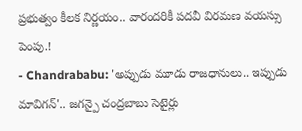ప్రభుత్వం కీలక నిర్ణయం.. వారందరికీ పదవీ విరమణ వయస్సు పెంపు.!
- Chandrababu: 'అప్పుడు మూడు రాజధానులు.. ఇప్పుడు మావిగన్'.. జగన్పై చంద్రబాబు సెటైర్లు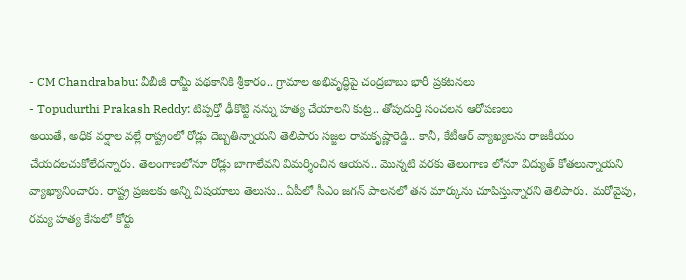- CM Chandrababu: వీబీజీ రామ్జీ పథకానికి శ్రీకారం.. గ్రామాల అభివృద్ధిపై చంద్రబాబు భారీ ప్రకటనలు
- Topudurthi Prakash Reddy: టిప్పర్తో ఢీకొట్టి నన్ను హత్య చేయాలని కుట్ర.. తోపుదుర్తి సంచలన ఆరోపణలు
అయితే, అధిక వర్షాల వల్లే రాష్ట్రంలో రోడ్లు దెబ్బతిన్నాయని తెలిపారు సజ్జల రామకృష్ణారెడ్డి.. కానీ, కేటీఆర్ వ్యాఖ్యలను రాజకీయం చేయదలచుకోలేదన్నారు. తెలంగాణలోనూ రోడ్లు బాగాలేవని విమర్శించిన ఆయన.. మొన్నటి వరకు తెలంగాణ లోనూ విద్యుత్ కోతలున్నాయని వ్యాఖ్యానించారు. రాష్ట్ర ప్రజలకు అన్ని విషయాలు తెలుసు.. ఏపీలో సీఎం జగన్ పాలనలో తన మార్కును చూపిస్తున్నారని తెలిపారు. మరోవైపు, రమ్య హత్య కేసులో కోర్టు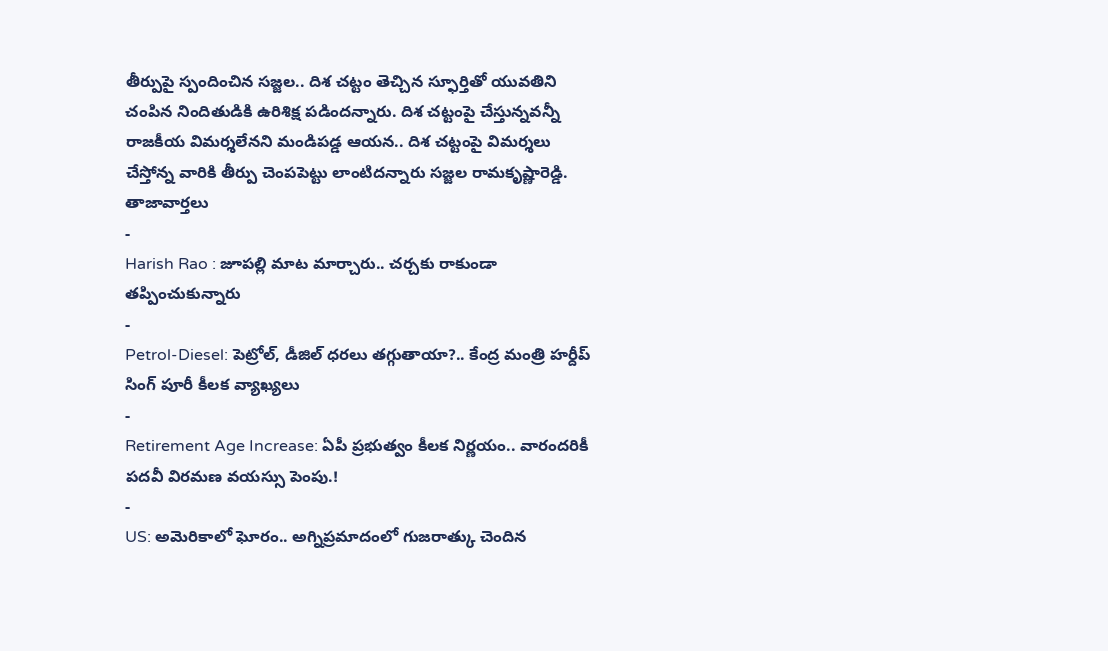తీర్పుపై స్పందించిన సజ్జల.. దిశ చట్టం తెచ్చిన స్ఫూర్తితో యువతిని చంపిన నిందితుడికి ఉరిశిక్ష పడిందన్నారు. దిశ చట్టంపై చేస్తున్నవన్నీ రాజకీయ విమర్శలేనని మండిపడ్డ ఆయన.. దిశ చట్టంపై విమర్శలు చేస్తోన్న వారికి తీర్పు చెంపపెట్టు లాంటిదన్నారు సజ్జల రామకృష్ణారెడ్డి.
తాజావార్తలు
-
Harish Rao : జూపల్లి మాట మార్చారు.. చర్చకు రాకుండా తప్పించుకున్నారు
-
Petrol-Diesel: పెట్రోల్, డీజిల్ ధరలు తగ్గుతాయా?.. కేంద్ర మంత్రి హర్దీప్ సింగ్ పూరీ కీలక వ్యాఖ్యలు
-
Retirement Age Increase: ఏపీ ప్రభుత్వం కీలక నిర్ణయం.. వారందరికీ పదవీ విరమణ వయస్సు పెంపు.!
-
US: అమెరికాలో ఘోరం.. అగ్నిప్రమాదంలో గుజరాత్కు చెందిన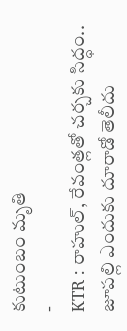కుటుంబం మృతి
-
KTR : రాహుల్, రేవంత్లతో చర్చకు సిద్ధం.. జూపల్లి ఎందుకు దూరాడో తెలీదు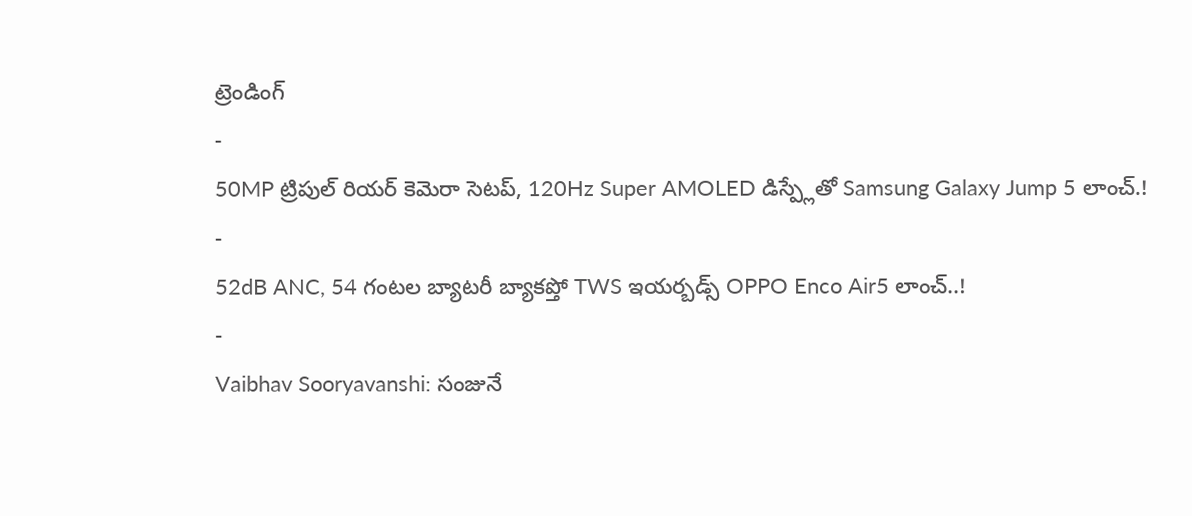ట్రెండింగ్
-
50MP ట్రిపుల్ రియర్ కెమెరా సెటప్, 120Hz Super AMOLED డిస్ప్లేతో Samsung Galaxy Jump 5 లాంచ్.!
-
52dB ANC, 54 గంటల బ్యాటరీ బ్యాకప్తో TWS ఇయర్బడ్స్ OPPO Enco Air5 లాంచ్..!
-
Vaibhav Sooryavanshi: సంజునే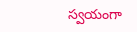స్వయంగా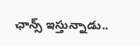ఛాన్స్ ఇస్తున్నాడు..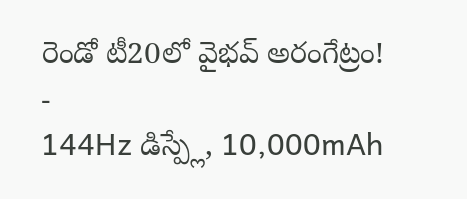రెండో టీ20లో వైభవ్ అరంగేట్రం!
-
144Hz డిస్ప్లే, 10,000mAh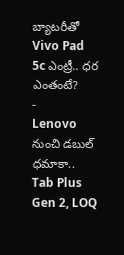బ్యాటరీతో Vivo Pad 5c ఎంట్రీ.. ధర ఎంతంటే?
-
Lenovo నుంచి డబుల్ ధమాకా.. Tab Plus Gen 2, LOQ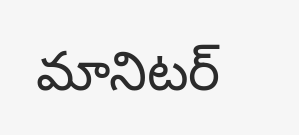మానిటర్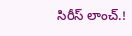సిరీస్ లాంచ్.!